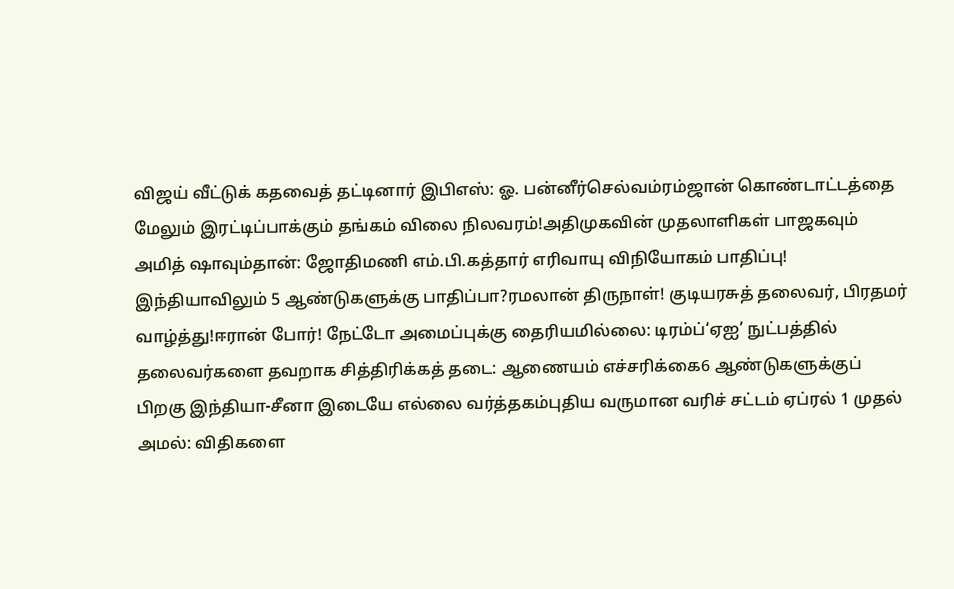விஜய் வீட்டுக் கதவைத் தட்டினார் இபிஎஸ்: ஓ. பன்னீர்செல்வம்ரம்ஜான் கொண்டாட்டத்தை மேலும் இரட்டிப்பாக்கும் தங்கம் விலை நிலவரம்!அதிமுகவின் முதலாளிகள் பாஜகவும் அமித் ஷாவும்தான்: ஜோதிமணி எம்.பி.கத்தார் எரிவாயு விநியோகம் பாதிப்பு! இந்தியாவிலும் 5 ஆண்டுகளுக்கு பாதிப்பா?ரமலான் திருநாள்! குடியரசுத் தலைவர், பிரதமர் வாழ்த்து!ஈரான் போர்! நேட்டோ அமைப்புக்கு தைரியமில்லை: டிரம்ப்‘ஏஐ’ நுட்பத்தில் தலைவர்களை தவறாக சித்திரிக்கத் தடை: ஆணையம் எச்சரிக்கை6 ஆண்டுகளுக்குப் பிறகு இந்தியா-சீனா இடையே எல்லை வர்த்தகம்புதிய வருமான வரிச் சட்டம் ஏப்ரல் 1 முதல் அமல்: விதிகளை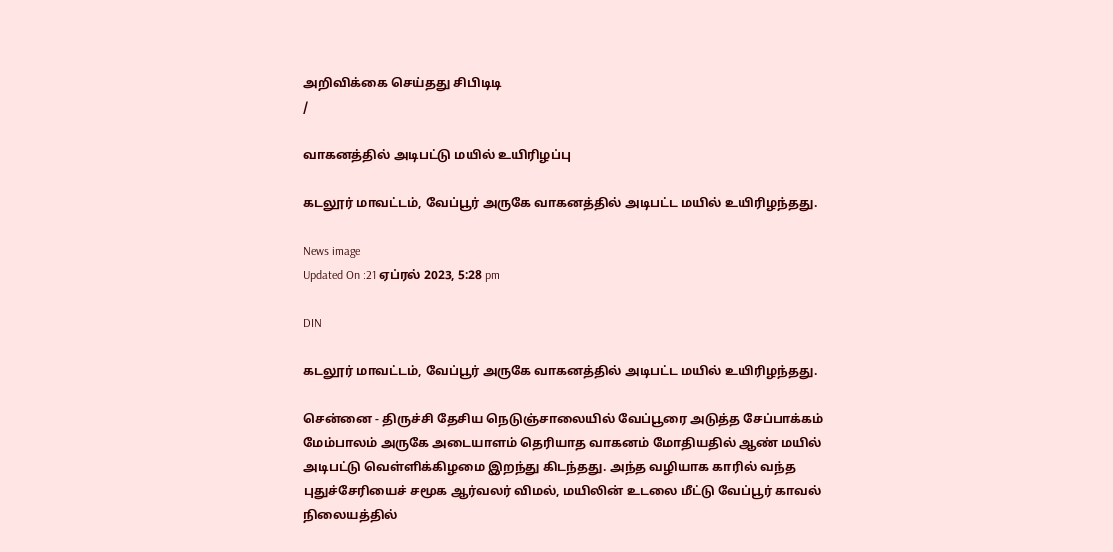அறிவிக்கை செய்தது சிபிடிடி
/

வாகனத்தில் அடிபட்டு மயில் உயிரிழப்பு

கடலூர் மாவட்டம், வேப்பூர் அருகே வாகனத்தில் அடிபட்ட மயில் உயிரிழந்தது.

News image
Updated On :21 ஏப்ரல் 2023, 5:28 pm

DIN

கடலூர் மாவட்டம், வேப்பூர் அருகே வாகனத்தில் அடிபட்ட மயில் உயிரிழந்தது.

சென்னை - திருச்சி தேசிய நெடுஞ்சாலையில் வேப்பூரை அடுத்த சேப்பாக்கம் மேம்பாலம் அருகே அடையாளம் தெரியாத வாகனம் மோதியதில் ஆண் மயில் அடிபட்டு வெள்ளிக்கிழமை இறந்து கிடந்தது. அந்த வழியாக காரில் வந்த புதுச்சேரியைச் சமூக ஆர்வலர் விமல், மயிலின் உடலை மீட்டு வேப்பூர் காவல் நிலையத்தில்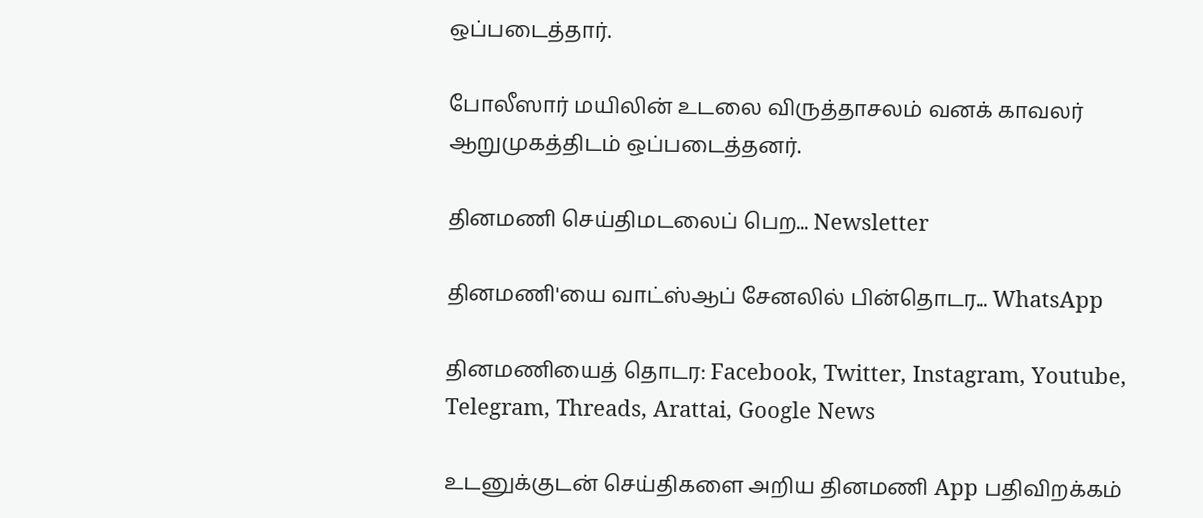ஒப்படைத்தார்.

போலீஸார் மயிலின் உடலை விருத்தாசலம் வனக் காவலர் ஆறுமுகத்திடம் ஒப்படைத்தனர்.

தினமணி செய்திமடலைப் பெற... Newsletter

தினமணி'யை வாட்ஸ்ஆப் சேனலில் பின்தொடர... WhatsApp

தினமணியைத் தொடர: Facebook, Twitter, Instagram, Youtube, Telegram, Threads, Arattai, Google News

உடனுக்குடன் செய்திகளை அறிய தினமணி App பதிவிறக்கம்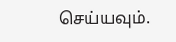செய்யவும்.